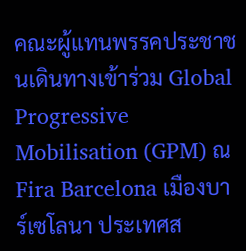คณะผู้แทนพรรคประชาชนเดินทางเข้าร่วม Global Progressive Mobilisation (GPM) ณ Fira Barcelona เมืองบาร์เซโลนา ประเทศส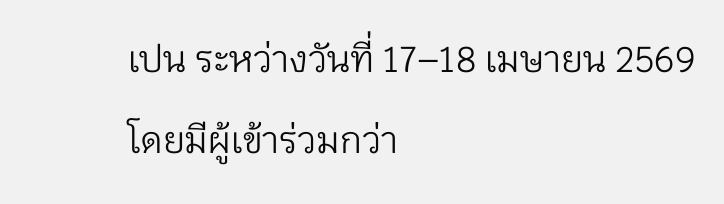เปน ระหว่างวันที่ 17–18 เมษายน 2569 โดยมีผู้เข้าร่วมกว่า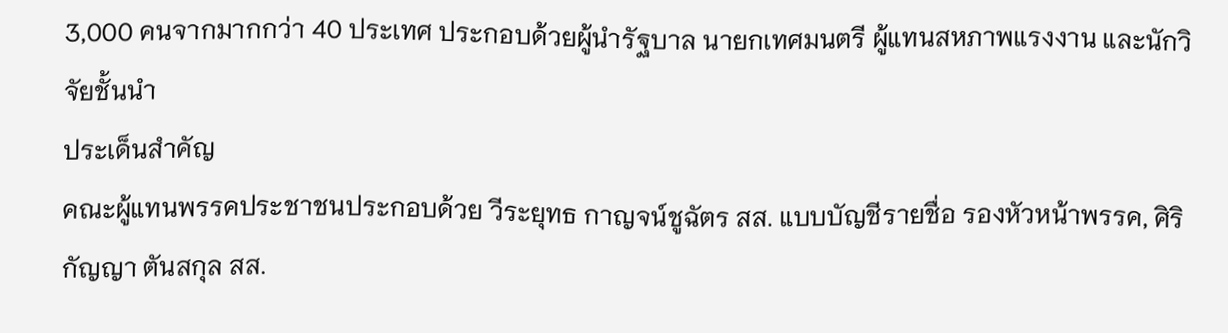3,000 คนจากมากกว่า 40 ประเทศ ประกอบด้วยผู้นำรัฐบาล นายกเทศมนตรี ผู้แทนสหภาพแรงงาน และนักวิจัยชั้นนำ
ประเด็นสำคัญ
คณะผู้แทนพรรคประชาชนประกอบด้วย วีระยุทธ กาญจน์ชูฉัตร สส. แบบบัญชีรายชื่อ รองหัวหน้าพรรค, ศิริกัญญา ตันสกุล สส.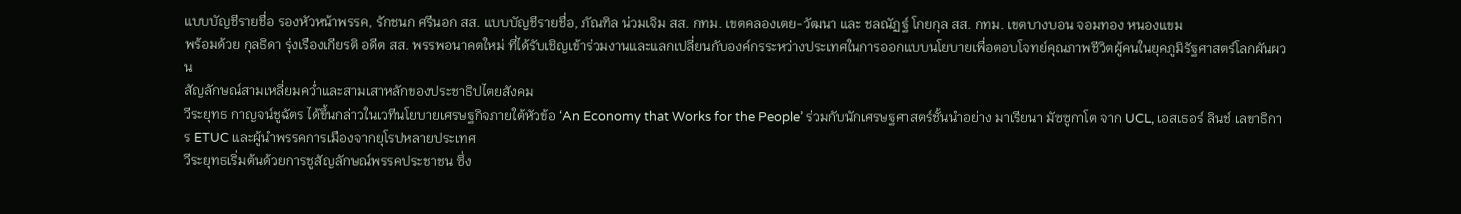แบบบัญชีรายชื่อ รองหัวหน้าพรรค, รักชนก ศรีนอก สส. แบบบัญชีรายชื่อ, ภัณฑิล น่วมเจิม สส. กทม. เขตคลองเตย-วัฒนา และ ชลณัฏฐ์ โกยกุล สส. กทม. เขตบางบอน จอมทอง หนองแขม
พร้อมด้วย กุลธิดา รุ่งเรืองเกียรติ อดีต สส. พรรพอนาคตใหม่ ที่ได้รับเชิญเข้าร่วมงานและแลกเปลี่ยนกับองค์กรระหว่างประเทศในการออกแบบนโยบายเพื่อตอบโจทย์คุณภาพชีวิตผู้คนในยุคภูมิรัฐศาสตร์โลกผันผวน
สัญลักษณ์สามเหลี่ยมคว่ำและสามเสาหลักของประชาธิปไตยสังคม
วีระยุทธ กาญจน์ชูฉัตร ได้ขึ้นกล่าวในเวทีนโยบายเศรษฐกิจภายใต้หัวข้อ ‘An Economy that Works for the People’ ร่วมกับนักเศรษฐศาสตร์ชั้นนำอย่าง มาเรียนา มัซซูกาโต จาก UCL, เอสเธอร์ ลินช์ เลขาธิการ ETUC และผู้นำพรรคการเมืองจากยุโรปหลายประเทศ
วีระยุทธเริ่มต้นด้วยการชูสัญลักษณ์พรรคประชาชน ซึ่ง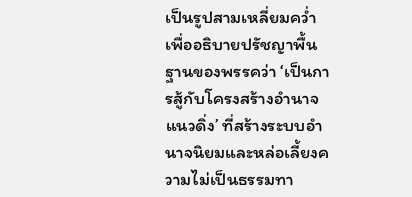เป็นรูปสามเหลี่ยมคว่ำ เพื่ออธิบายปรัชญาพื้นฐานของพรรคว่า ‘เป็นการสู้กับโครงสร้างอำนาจแนวดิ่ง’ ที่สร้างระบบอำนาจนิยมและหล่อเลี้ยงความไม่เป็นธรรมทา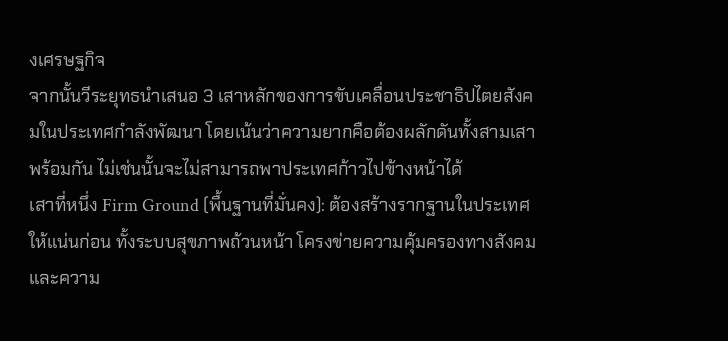งเศรษฐกิจ
จากนั้นวีระยุทธนำเสนอ 3 เสาหลักของการขับเคลื่อนประชาธิปไตยสังคมในประเทศกำลังพัฒนา โดยเน้นว่าความยากคือต้องผลักดันทั้งสามเสาพร้อมกัน ไม่เช่นนั้นจะไม่สามารถพาประเทศก้าวไปข้างหน้าได้
เสาที่หนึ่ง Firm Ground (พื้นฐานที่มั่นคง): ต้องสร้างรากฐานในประเทศให้แน่นก่อน ทั้งระบบสุขภาพถ้วนหน้า โครงข่ายความคุ้มครองทางสังคม และความ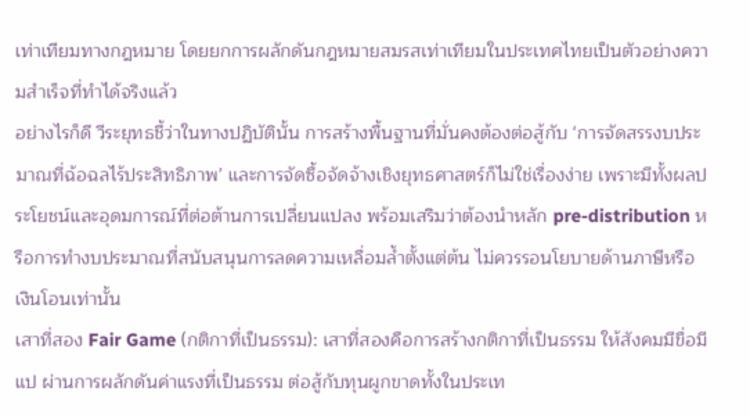เท่าเทียมทางกฎหมาย โดยยกการผลักดันกฎหมายสมรสเท่าเทียมในประเทศไทยเป็นตัวอย่างความสำเร็จที่ทำได้จริงแล้ว
อย่างไรก็ดี วีระยุทธชี้ว่าในทางปฏิบัตินั้น การสร้างพื้นฐานที่มั่นคงต้องต่อสู้กับ ‘การจัดสรรงบประมาณที่ฉ้อฉลไร้ประสิทธิภาพ’ และการจัดซื้อจัดจ้างเชิงยุทธศาสตร์ก็ไม่ใช่เรื่องง่าย เพราะมีทั้งผลประโยชน์และอุดมการณ์ที่ต่อต้านการเปลี่ยนแปลง พร้อมเสริมว่าต้องนำหลัก pre-distribution หรือการทำงบประมาณที่สนับสนุนการลดความเหลื่อมล้ำตั้งแต่ต้น ไม่ควรรอนโยบายด้านภาษีหรือเงินโอนเท่านั้น
เสาที่สอง Fair Game (กติกาที่เป็นธรรม): เสาที่สองคือการสร้างกติกาที่เป็นธรรม ให้สังคมมีขื่อมีแป ผ่านการผลักดันค่าแรงที่เป็นธรรม ต่อสู้กับทุนผูกขาดทั้งในประเท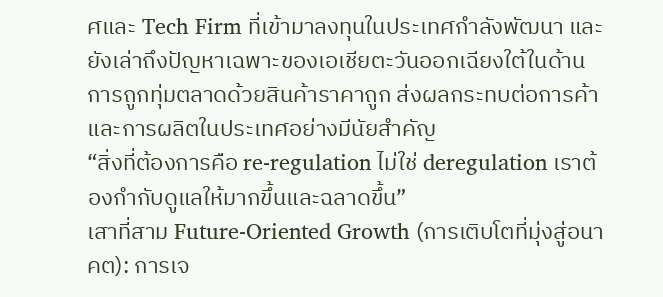ศและ Tech Firm ที่เข้ามาลงทุนในประเทศกำลังพัฒนา และยังเล่าถึงปัญหาเฉพาะของเอเชียตะวันออกเฉียงใต้ในด้านการถูกทุ่มตลาดด้วยสินค้าราคาถูก ส่งผลกระทบต่อการค้าและการผลิตในประเทศอย่างมีนัยสำคัญ
“สิ่งที่ต้องการคือ re-regulation ไม่ใช่ deregulation เราต้องกำกับดูแลให้มากขึ้นและฉลาดขึ้น”
เสาที่สาม Future-Oriented Growth (การเติบโตที่มุ่งสู่อนาคต): การเจ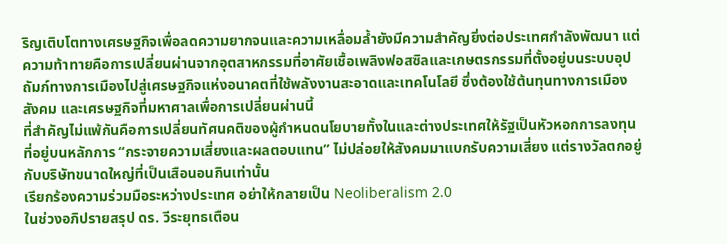ริญเติบโตทางเศรษฐกิจเพื่อลดความยากจนและความเหลื่อมล้ำยังมีความสำคัญยิ่งต่อประเทศกำลังพัฒนา แต่ความท้าทายคือการเปลี่ยนผ่านจากอุตสาหกรรมที่อาศัยเชื้อเพลิงฟอสซิลและเกษตรกรรมที่ตั้งอยู่บนระบบอุปถัมภ์ทางการเมืองไปสู่เศรษฐกิจแห่งอนาคตที่ใช้พลังงานสะอาดและเทคโนโลยี ซึ่งต้องใช้ต้นทุนทางการเมือง สังคม และเศรษฐกิจที่มหาศาลเพื่อการเปลี่ยนผ่านนี้
ที่สำคัญไม่แพ้กันคือการเปลี่ยนทัศนคติของผู้กำหนดนโยบายทั้งในและต่างประเทศให้รัฐเป็นหัวหอกการลงทุนที่อยู่บนหลักการ “กระจายความเสี่ยงและผลตอบแทน” ไม่ปล่อยให้สังคมมาแบกรับความเสี่ยง แต่รางวัลตกอยู่กับบริษัทขนาดใหญ่ที่เป็นเสือนอนกินเท่านั้น
เรียกร้องความร่วมมือระหว่างประเทศ อย่าให้กลายเป็น Neoliberalism 2.0
ในช่วงอภิปรายสรุป ดร. วีระยุทธเตือน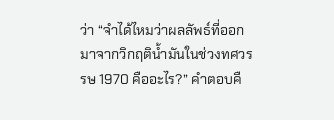ว่า “จำได้ไหมว่าผลลัพธ์ที่ออกมาจากวิกฤติน้ำมันในช่วงทศวรรษ 1970 คืออะไร?” คำตอบคื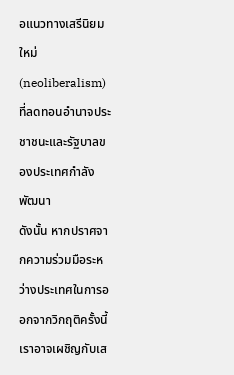อแนวทางเสรีนิยมใหม่ (neoliberalism) ที่ลดทอนอำนาจประชาชนะและรัฐบาลของประเทศกำลังพัฒนา
ดังนั้น หากปราศจากความร่วมมือระหว่างประเทศในการออกจากวิกฤติครั้งนี้ เราอาจเผชิญกับเส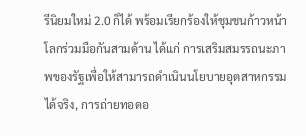รีนิยมใหม่ 2.0 ก็ได้ พร้อมเรียกร้องให้ชุมชนก้าวหน้าโลกร่วมมือกันสามด้าน ได้แก่ การเสริมสมรรถนะภาพของรัฐเพื่อให้สามารถดำเนินนโยบายอุตสาหกรรมได้จริง, การถ่ายทอดอ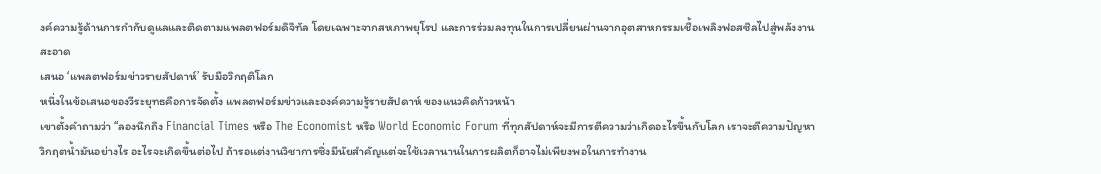งค์ความรู้ด้านการกำกับดูแลและติดตามแพลตฟอร์มดิจิทัล โดยเฉพาะจากสหภาพยุโรป และการร่วมลงทุนในการเปลี่ยนผ่านจากอุตสาหกรรมเชื้อเพลิงฟอสซิลไปสู่พลังงานสะอาด
เสนอ ‘แพลตฟอร์มข่าวรายสัปดาห์’ รับมือวิกฤติโลก
หนึ่งในข้อเสนอของวีระยุทธคือการจัดตั้ง แพลตฟอร์มข่าวและองค์ความรู้รายสัปดาห์ ของแนวคิดก้าวหน้า
เขาตั้งคำถามว่า “ลองนึกถึง Financial Times หรือ The Economist หรือ World Economic Forum ที่ทุกสัปดาห์จะมีการตีความว่าเกิดอะไรขึ้นกับโลก เราจะตีความปัญหาวิกฤตน้ำมันอย่างไร อะไรจะเกิดขึ้นต่อไป ถ้ารอแต่งานวิชาการซึ่งมีนัยสำคัญแต่จะใช้เวลานานในการผลิตก็อาจไม่เพียงพอในการทำงาน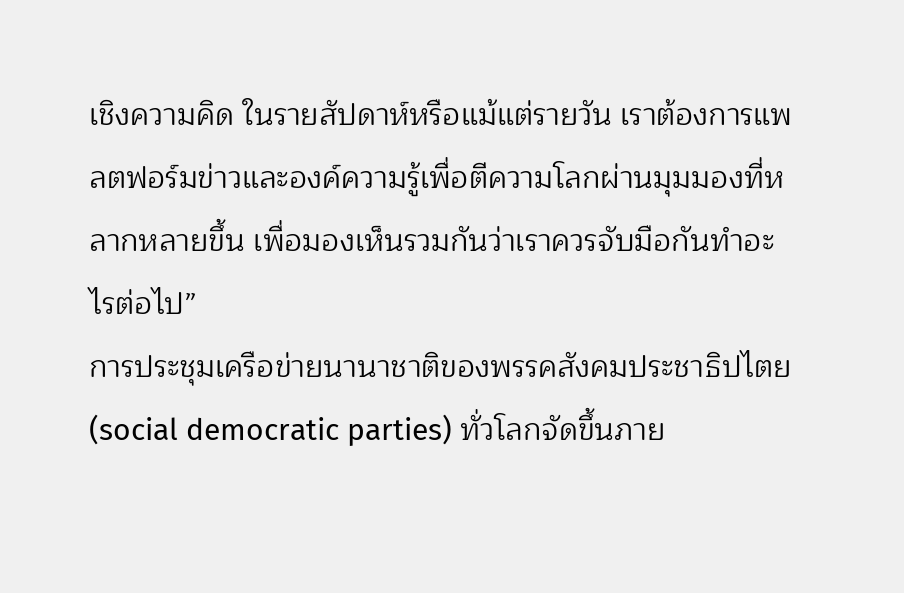เชิงความคิด ในรายสัปดาห์หรือแม้แต่รายวัน เราต้องการแพลตฟอร์มข่าวและองค์ความรู้เพื่อตีความโลกผ่านมุมมองที่หลากหลายขึ้น เพื่อมองเห็นรวมกันว่าเราควรจับมือกันทำอะไรต่อไป”
การประชุมเครือข่ายนานาชาติของพรรคสังคมประชาธิปไตย (social democratic parties) ทั่วโลกจัดขึ้นภาย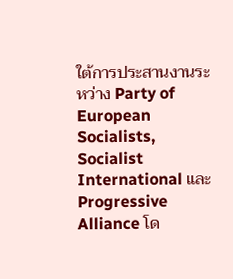ใต้การประสานงานระหว่าง Party of European Socialists, Socialist International และ Progressive Alliance โด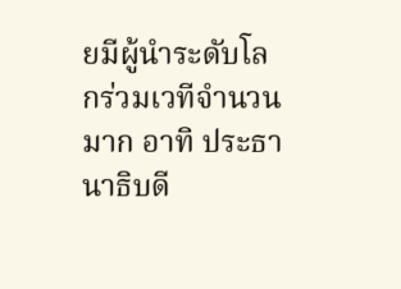ยมีผู้นำระดับโลกร่วมเวทีจำนวนมาก อาทิ ประธานาธิบดี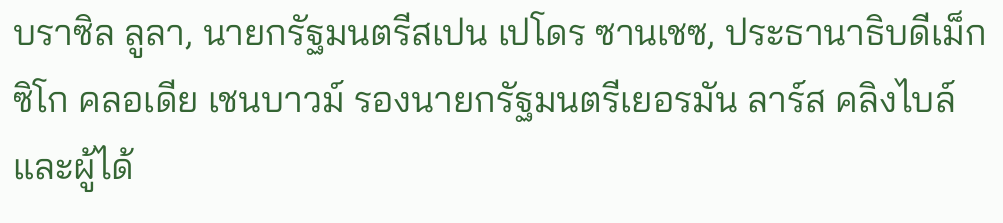บราซิล ลูลา, นายกรัฐมนตรีสเปน เปโดร ซานเชซ, ประธานาธิบดีเม็กซิโก คลอเดีย เชนบาวม์ รองนายกรัฐมนตรีเยอรมัน ลาร์ส คลิงไบล์ และผู้ได้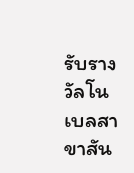รับรางวัลโนเบลสาขาสัน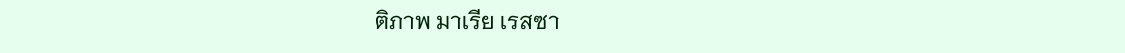ติภาพ มาเรีย เรสซา